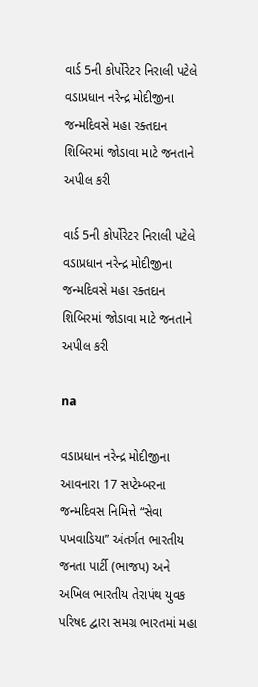વાર્ડ 5ની કોર્પોરેટર નિરાલી પટેલે વડાપ્રધાન નરેન્દ્ર મોદીજીના જન્મદિવસે મહા રક્તદાન શિબિરમાં જોડાવા માટે જનતાને અપીલ કરી

વાર્ડ 5ની કોર્પોરેટર નિરાલી પટેલે વડાપ્રધાન નરેન્દ્ર મોદીજીના જન્મદિવસે મહા રક્તદાન શિબિરમાં જોડાવા માટે જનતાને અપીલ કરી

na

વડાપ્રધાન નરેન્દ્ર મોદીજીના આવનારા 17 સપ્ટેમ્બરના જન્મદિવસ નિમિત્તે “સેવા પખવાડિયા” અંતર્ગત ભારતીય જનતા પાર્ટી (ભાજપ) અને અખિલ ભારતીય તેરાપંથ યુવક પરિષદ દ્વારા સમગ્ર ભારતમાં મહા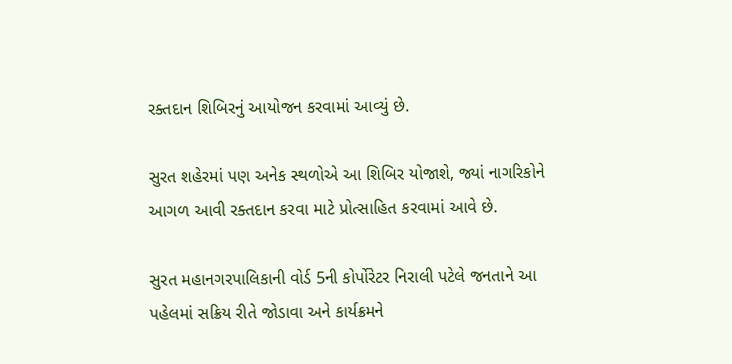રક્તદાન શિબિરનું આયોજન કરવામાં આવ્યું છે.

સુરત શહેરમાં પણ અનેક સ્થળોએ આ શિબિર યોજાશે, જ્યાં નાગરિકોને આગળ આવી રક્તદાન કરવા માટે પ્રોત્સાહિત કરવામાં આવે છે.

સુરત મહાનગરપાલિકાની વોર્ડ 5ની કોર્પોરેટર નિરાલી પટેલે જનતાને આ પહેલમાં સક્રિય રીતે જોડાવા અને કાર્યક્રમને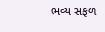ભવ્ય સફળ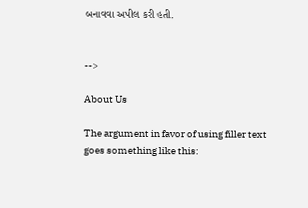બનાવવા અપીલ કરી હતી.


-->

About Us

The argument in favor of using filler text goes something like this: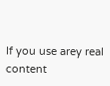If you use arey real content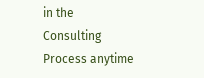in the Consulting Process anytime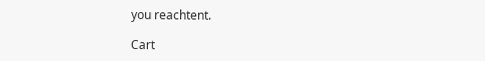you reachtent.

Cart